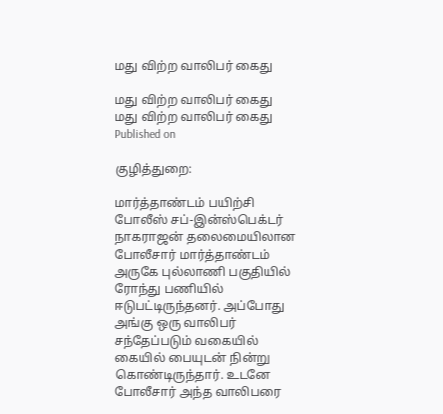மது விற்ற வாலிபர் கைது

மது விற்ற வாலிபர் கைது
மது விற்ற வாலிபர் கைது
Published on

குழித்துறை:

மார்த்தாண்டம் பயிற்சி போலீஸ் சப்-இன்ஸ்பெக்டர் நாகராஜன் தலைமையிலான போலீசார் மார்த்தாண்டம் அருகே புல்லாணி பகுதியில் ரோந்து பணியில் ஈடுபட்டிருந்தனர். அப்போது அங்கு ஒரு வாலிபர் சந்தேப்படும் வகையில் கையில் பையுடன் நின்று கொண்டிருந்தார். உடனே போலீசார் அந்த வாலிபரை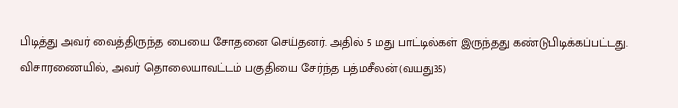பிடித்து அவர் வைத்திருந்த பையை சோதனை செய்தனர். அதில் 5 மது பாட்டில்கள் இருந்தது கண்டுபிடிக்கப்பட்டது. விசாரணையில், அவர் தொலையாவட்டம் பகுதியை சேர்ந்த பத்மசீலன்(வயது35)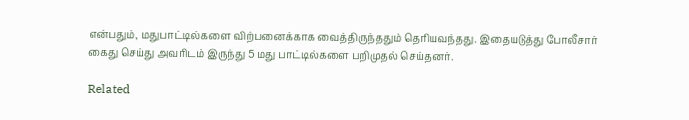என்பதும், மதுபாட்டில்களை விற்பனைக்காக வைத்திருந்ததும் தெரியவந்தது. இதையடுத்து போலீசார் கைது செய்து அவரிடம் இருந்து 5 மது பாட்டில்களை பறிமுதல் செய்தனர்.

Related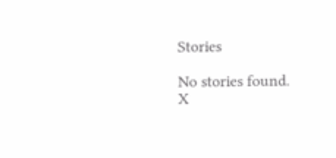Stories

No stories found.
X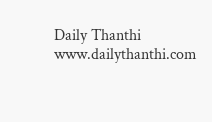Daily Thanthi
www.dailythanthi.com